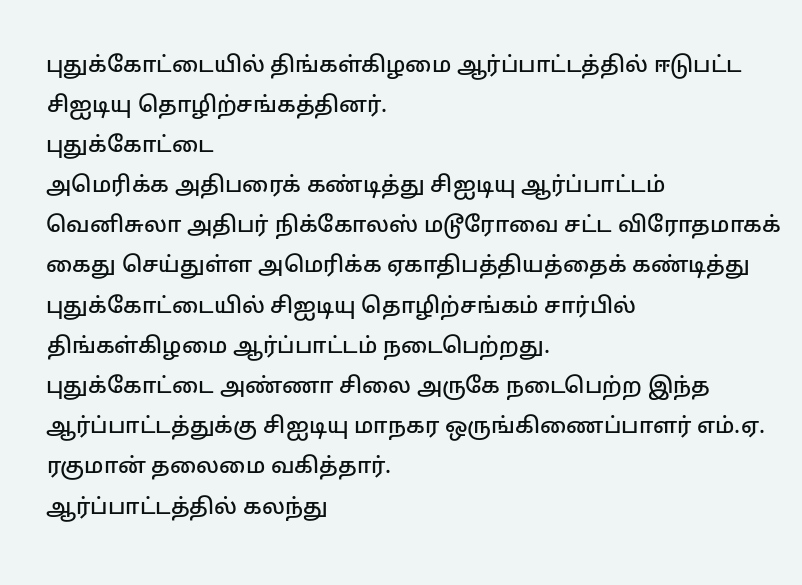புதுக்கோட்டையில் திங்கள்கிழமை ஆர்ப்பாட்டத்தில் ஈடுபட்ட சிஐடியு தொழிற்சங்கத்தினர்.
புதுக்கோட்டை
அமெரிக்க அதிபரைக் கண்டித்து சிஐடியு ஆர்ப்பாட்டம்
வெனிசுலா அதிபர் நிக்கோலஸ் மடூரோவை சட்ட விரோதமாகக் கைது செய்துள்ள அமெரிக்க ஏகாதிபத்தியத்தைக் கண்டித்து புதுக்கோட்டையில் சிஐடியு தொழிற்சங்கம் சார்பில் திங்கள்கிழமை ஆர்ப்பாட்டம் நடைபெற்றது.
புதுக்கோட்டை அண்ணா சிலை அருகே நடைபெற்ற இந்த ஆர்ப்பாட்டத்துக்கு சிஐடியு மாநகர ஒருங்கிணைப்பாளர் எம்.ஏ. ரகுமான் தலைமை வகித்தார்.
ஆர்ப்பாட்டத்தில் கலந்து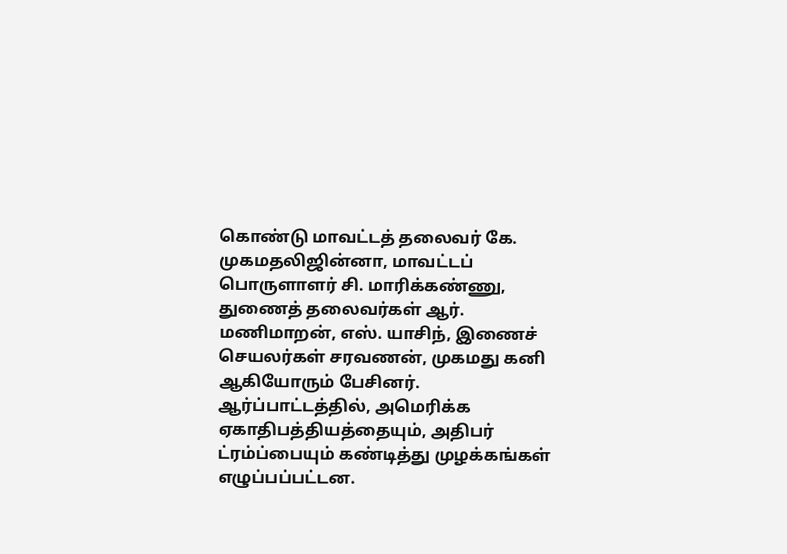கொண்டு மாவட்டத் தலைவர் கே. முகமதலிஜின்னா, மாவட்டப் பொருளாளர் சி. மாரிக்கண்ணு, துணைத் தலைவர்கள் ஆர். மணிமாறன், எஸ். யாசிந், இணைச் செயலர்கள் சரவணன், முகமது கனி ஆகியோரும் பேசினர்.
ஆர்ப்பாட்டத்தில், அமெரிக்க ஏகாதிபத்தியத்தையும், அதிபர் ட்ரம்ப்பையும் கண்டித்து முழக்கங்கள் எழுப்பப்பட்டன.